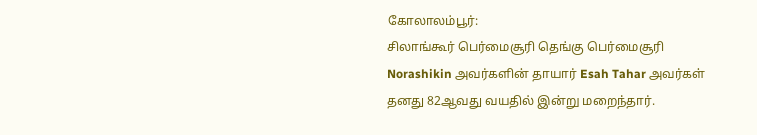கோலாலம்பூர்:
சிலாங்கூர் பெர்மைசூரி தெங்கு பெர்மைசூரி Norashikin அவர்களின் தாயார் Esah Tahar அவர்கள் தனது 82ஆவது வயதில் இன்று மறைந்தார்.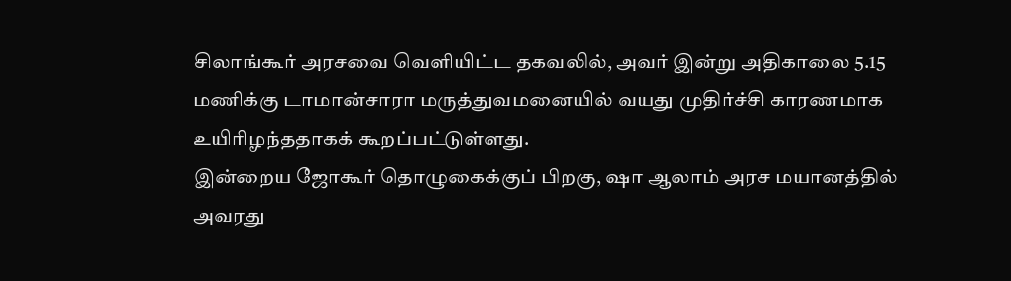சிலாங்கூர் அரசவை வெளியிட்ட தகவலில், அவர் இன்று அதிகாலை 5.15 மணிக்கு டாமான்சாரா மருத்துவமனையில் வயது முதிர்ச்சி காரணமாக உயிரிழந்ததாகக் கூறப்பட்டுள்ளது.
இன்றைய ஜோகூர் தொழுகைக்குப் பிறகு, ஷா ஆலாம் அரச மயானத்தில் அவரது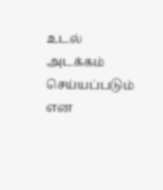உடல் அடக்கம் செய்யப்படும் என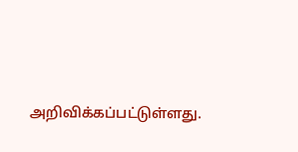அறிவிக்கப்பட்டுள்ளது.